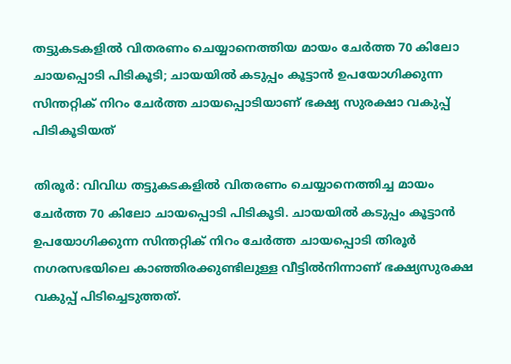തട്ടുകടകളിൽ വിതരണം ചെയ്യാനെത്തിയ മായം ചേർത്ത 70 കിലോ ചായപ്പൊടി പിടികൂടി; ചായയിൽ കടുപ്പം കൂട്ടാൻ ഉപയോഗിക്കുന്ന സിന്തറ്റിക് നിറം ചേർത്ത ചായപ്പൊടിയാണ് ഭക്ഷ്യ സുരക്ഷാ വകുപ്പ് പിടികൂടിയത്

തിരൂർ: വിവിധ തട്ടുകടകളിൽ വിതരണം ചെയ്യാനെത്തിച്ച മായം ചേർത്ത 70 കിലോ ചായപ്പൊടി പിടികൂടി. ചായയിൽ കടുപ്പം കൂട്ടാൻ ഉപയോഗിക്കുന്ന സിന്തറ്റിക് നിറം ചേർത്ത ചായപ്പൊടി തിരൂർ നഗരസഭയിലെ കാഞ്ഞിരക്കുണ്ടിലുള്ള വീട്ടിൽനിന്നാണ് ഭക്ഷ്യസുരക്ഷ വകുപ്പ് പിടിച്ചെടുത്തത്.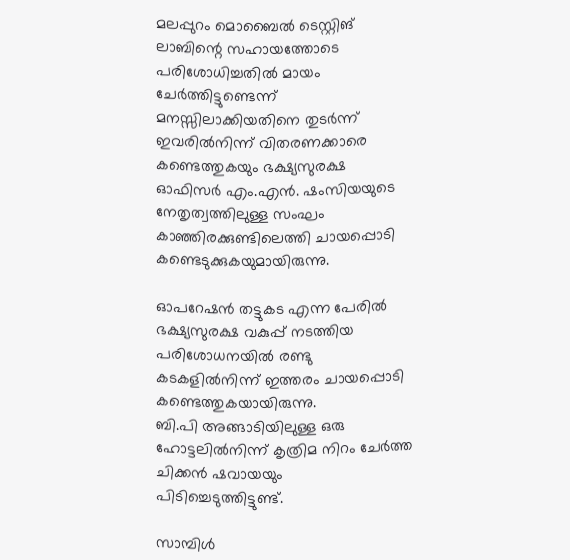മലപ്പുറം മൊബൈൽ ടെസ്റ്റിങ് ലാബിന്റെ സഹായത്തോടെ പരിശോധിച്ചതിൽ മായം ചേർത്തിട്ടുണ്ടെന്ന് മനസ്സിലാക്കിയതിനെ തുടർന്ന് ഇവരിൽനിന്ന് വിതരണക്കാരെ കണ്ടെത്തുകയും ഭക്ഷ്യസുരക്ഷ ഓഫിസർ എം.എൻ. ഷംസിയയുടെ നേതൃത്വത്തിലുള്ള സംഘം കാഞ്ഞിരക്കുണ്ടിലെത്തി ചായപ്പൊടി കണ്ടെടുക്കുകയുമായിരുന്നു.

ഓപറേഷൻ തട്ടുകട എന്ന പേരിൽ ഭക്ഷ്യസുരക്ഷ വകുപ്പ് നടത്തിയ പരിശോധനയിൽ രണ്ടു കടകളിൽനിന്ന് ഇത്തരം ചായപ്പൊടി കണ്ടെത്തുകയായിരുന്നു.
ബി.പി അങ്ങാടിയിലുള്ള ഒരു ഹോട്ടലിൽനിന്ന് കൃത്രിമ നിറം ചേർത്ത ചിക്കൻ ഷവായയും പിടിച്ചെടുത്തിട്ടുണ്ട്.

സാമ്പിൾ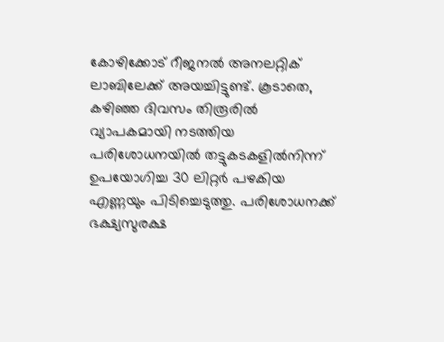കോഴിക്കോട് റീജനൽ അനലറ്റിക് ലാബിലേക്ക് അയച്ചിട്ടുണ്ട്. കൂടാതെ, കഴിഞ്ഞ ദിവസം തിരൂരിൽ വ്യാപകമായി നടത്തിയ പരിശോധനയിൽ തട്ടുകടകളിൽനിന്ന് ഉപയോഗിച്ച 30 ലിറ്റർ പഴകിയ എണ്ണയും പിടിച്ചെടുത്തു. പരിശോധനക്ക് ഭക്ഷ്യസുരക്ഷ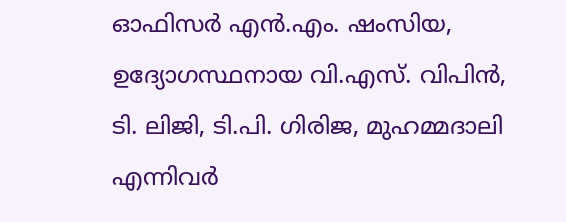ഓഫിസർ എൻ.എം. ഷംസിയ, ഉദ്യോഗസ്ഥനായ വി.എസ്. വിപിൻ, ടി. ലിജി, ടി.പി. ഗിരിജ, മുഹമ്മദാലി എന്നിവർ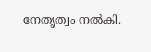നേതൃത്വം നൽകി.